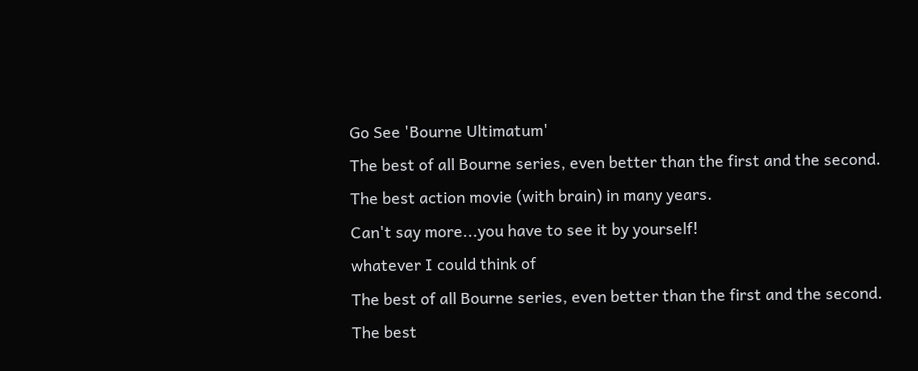Go See 'Bourne Ultimatum'
The best of all Bourne series, even better than the first and the second.
The best action movie (with brain) in many years.
Can't say more...you have to see it by yourself!
whatever I could think of
The best of all Bourne series, even better than the first and the second.
The best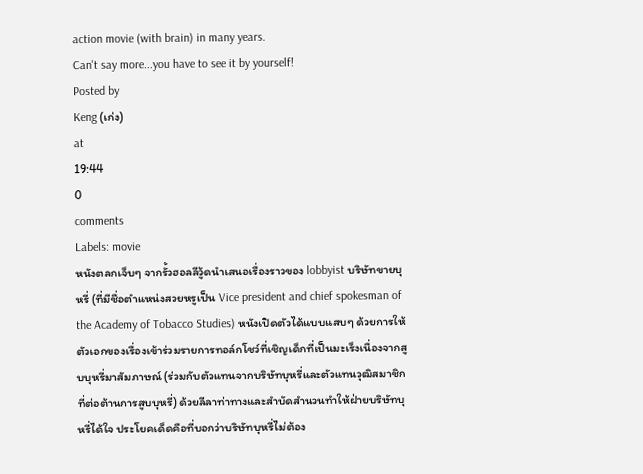action movie (with brain) in many years.
Can't say more...you have to see it by yourself!
Posted by
Keng (เก่ง)
at
19:44
0
comments
Labels: movie
หนังตลกเจ็บๆ จากรั้วฮอลลีวู้ดนำเสนอเรื่องราวของ lobbyist บริษัทขายบุหรี่ (ที่มีชื่อตำแหน่งสวยหรูเป็น Vice president and chief spokesman of the Academy of Tobacco Studies) หนังเปิดตัวได้แบบแสบๆ ด้วยการให้ตัวเอกของเรื่องเข้าร่วมรายการทอล์กโชว์ที่เชิญเด็กที่เป็นมะเร็งเนื่องจากสูบบุหรี่มาสัมภาษณ์ (ร่วมกับตัวแทนจากบริษัทบุหรี่และตัวแทนวุฒิสมาชิกที่ต่อต้านการสูบบุหรี่) ด้วยลีลาท่าทางและสำบัดสำนวนทำให้ฝ่ายบริษัทบุหรี่ได้ใจ ประโยคเด็ดคือที่บอกว่าบริษัทบุหรี่ไม่ต้อง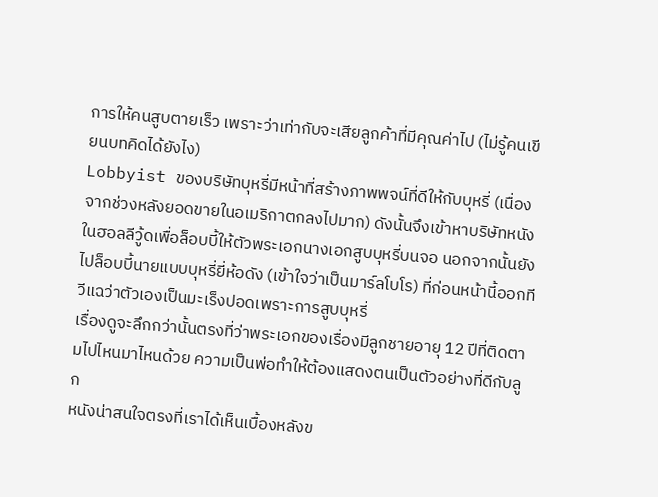การให้คนสูบตายเร็ว เพราะว่าเท่ากับจะเสียลูกค้าที่มีคุณค่าไป (ไม่รู้คนเขียนบทคิดได้ยังไง)
Lobbyist ของบริษัทบุหรี่มีหน้าที่สร้างภาพพจน์ที่ดีให้กับบุหรี่ (เนื่องจากช่วงหลังยอดขายในอเมริกาตกลงไปมาก) ดังนั้นจึงเข้าหาบริษัทหนังในฮอลลีวู้ดเพื่อล็อบบี้ให้ตัวพระเอกนางเอกสูบบุหรี่บนจอ นอกจากนั้นยังไปล็อบบี้นายแบบบุหรี่ยี่ห้อดัง (เข้าใจว่าเป็นมาร์ลโบโร) ที่ก่อนหน้านี้ออกทีวีแฉว่าตัวเองเป็นมะเร็งปอดเพราะการสูบบุหรี่
เรื่องดูจะลึกกว่านั้นตรงที่ว่าพระเอกของเรื่องมีลูกชายอายุ 12 ปีที่ติดตามไปไหนมาไหนด้วย ความเป็นพ่อทำให้ต้องแสดงตนเป็นตัวอย่างที่ดีกับลูก
หนังน่าสนใจตรงที่เราได้เห็นเบื้องหลังข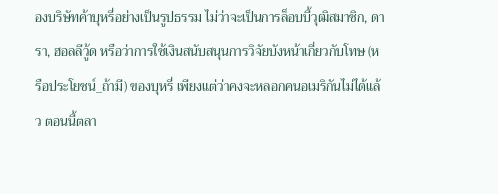องบริษัทค้าบุหรี่อย่างเป็นรูปธรรม ไม่ว่าจะเป็นการล็อบบี้วุฒิสมาชิก, ดารา, ฮอลลีวู้ด หรือว่าการใช้เงินสนับสนุนการวิจัยบังหน้าเกี่ยวกับโทษ (หรือประโยชน์_ถ้ามี) ของบุหรี่ เพียงแต่ว่าคงจะหลอกคนอเมริกันไม่ได้แล้ว ตอนนี้ตลา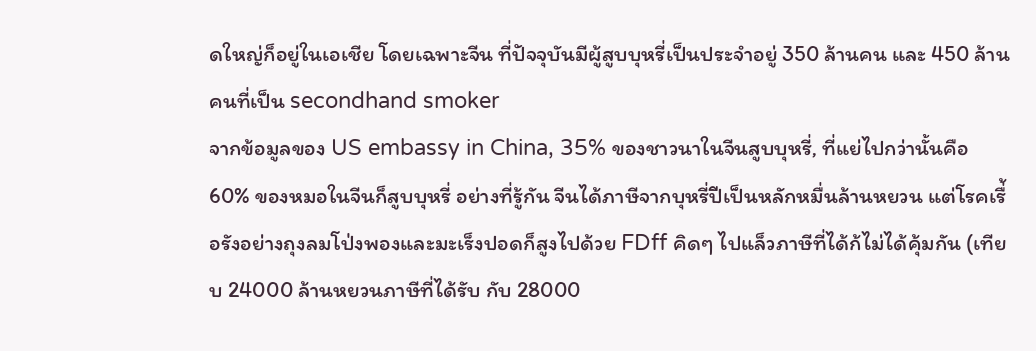ดใหญ่ก็อยู่ในเอเชีย โดยเฉพาะจีน ที่ปัจจุบันมีผู้สูบบุหรี่เป็นประจำอยู่ 350 ล้านคน และ 450 ล้านคนที่เป็น secondhand smoker
จากข้อมูลของ US embassy in China, 35% ของชาวนาในจีนสูบบุหรี่, ที่แย่ไปกว่านั้นคือ 60% ของหมอในจีนก็สูบบุหรี่ อย่างที่รู้กัน จีนได้ภาษีจากบุหรี่ปีเป็นหลักหมื่นล้านหยวน แต่โรคเรื่้อรังอย่างถุงลมโป่งพองและมะเร็งปอดก็สูงไปด้วย FDff คิดๆ ไปแล็วภาษีที่ได้ก้ไม่ได้คุ้มกัน (เทียบ 24000 ล้านหยวนภาษีที่ได้รับ กับ 28000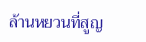ล้านหยวนที่สูญ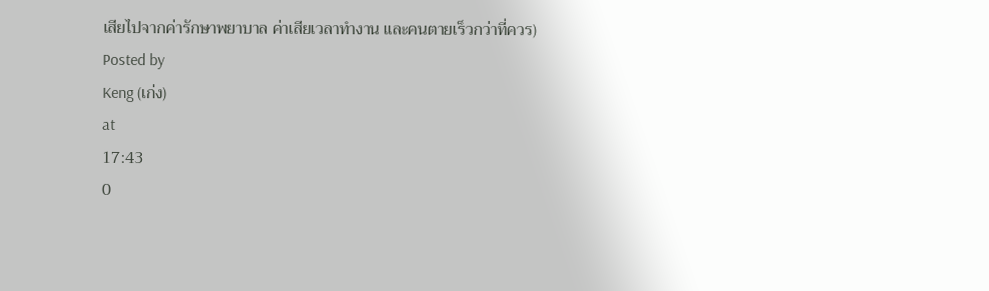เสียไปจากค่ารักษาพยาบาล ค่าเสียเวลาทำงาน และคนตายเร็วกว่าที่ควร)
Posted by
Keng (เก่ง)
at
17:43
0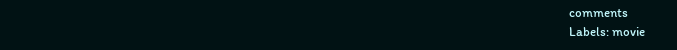comments
Labels: movie